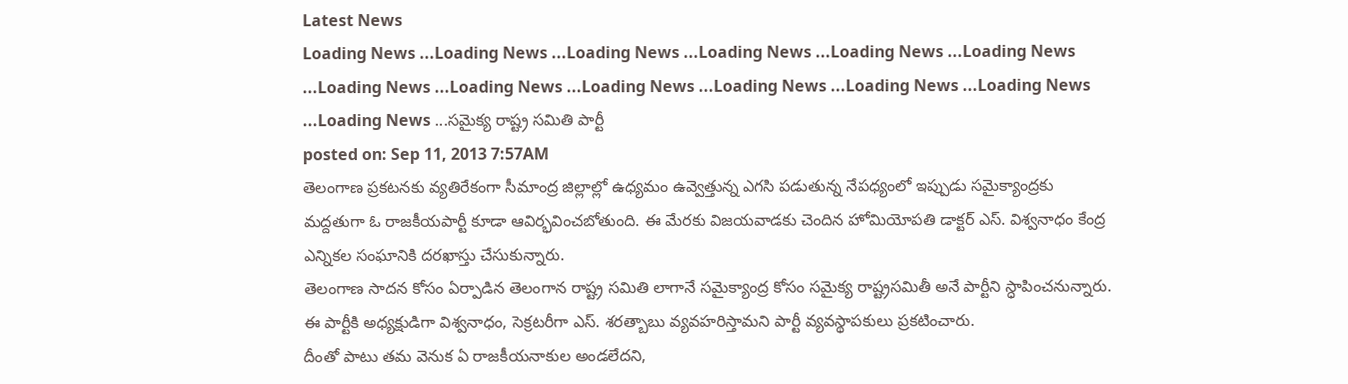Latest News
Loading News ...Loading News ...Loading News ...Loading News ...Loading News ...Loading News ...Loading News ...Loading News ...Loading News ...Loading News ...Loading News ...Loading News ...Loading News ...సమైక్య రాష్ట్ర సమితి పార్టీ
posted on: Sep 11, 2013 7:57AM
తెలంగాణ ప్రకటనకు వ్యతిరేకంగా సీమాంద్ర జిల్లాల్లో ఉధ్యమం ఉవ్వెత్తున్న ఎగసి పడుతున్న నేపధ్యంలో ఇప్పుడు సమైక్యాంద్రకు మద్దతుగా ఓ రాజకీయపార్టీ కూడా ఆవిర్భవించబోతుంది. ఈ మేరకు విజయవాడకు చెందిన హోమియోపతి డాక్టర్ ఎస్. విశ్వనాధం కేంద్ర ఎన్నికల సంఘానికి దరఖాస్తు చేసుకున్నారు.
తెలంగాణ సాదన కోసం ఏర్పాడిన తెలంగాన రాష్ట్ర సమితి లాగానే సమైక్యాంద్ర కోసం సమైక్య రాష్ట్రసమితీ అనే పార్టీని స్ధాపించనున్నారు. ఈ పార్టీకి అధ్యక్షుడిగా విశ్వనాధం, సెక్రటరీగా ఎస్. శరత్బాబు వ్యవహరిస్తామని పార్టీ వ్యవస్థాపకులు ప్రకటించారు.
దీంతో పాటు తమ వెనుక ఏ రాజకీయనాకుల అండలేదని,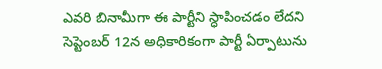ఎవరి బినామీగా ఈ పార్టీని స్ధాపించడం లేదని సెప్టెంబర్ 12న అధికారికంగా పార్టీ ఏర్పాటును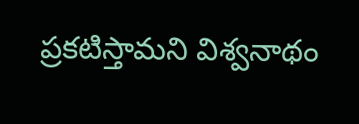ప్రకటిస్తామని విశ్వనాథం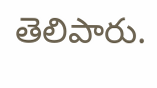తెలిపారు.